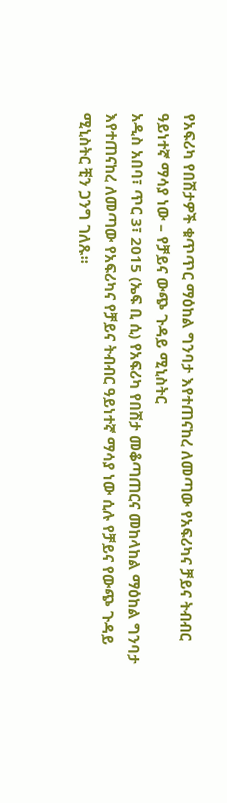የአፍሪካ የበሽታዎች ቁጥጥር ማዕከል ግንባታ እየተጠናከረ ለመጣው የአፍሪካና ቻይና ትብብር ዓይነተኛ ማሳያ ነው – የቻይና ውጭ ጉዳይ ሚኒስትር
አዲስ አበባ፣ ጥር 3፣ 2015 (ኤፍ ቢ ሲ) የአፍሪካ የበሽታ መቆጣጠርና መከላከል ማዕከል ግንባታ እየተጠናከረ ለመጣው የአፍሪካና የቻይና ትብብር ዓይነተኛ ማሳያ ነው ሲሉ የቻይና የውጭ ጉዳይ ሚኒስትር ቺን ጋንግ ገለጹ፡፡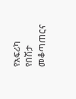የአፍሪካ የበሽታ መቆጣጠርና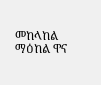መከላከል ማዕከል ዋና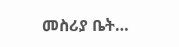መስሪያ ቤት…